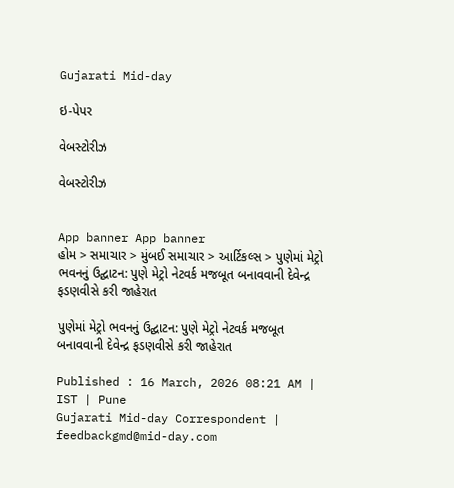Gujarati Mid-day

ઇ-પેપર

વેબસ્ટોરીઝ

વેબસ્ટોરીઝ


App banner App banner
હોમ > સમાચાર > મુંબઈ સમાચાર > આર્ટિકલ્સ > પુણેમાં મેટ્રો ભવનનું ઉદ્ઘાટન: પુણે મેટ્રો નેટવર્ક મજબૂત બનાવવાની દેવેન્દ્ર ફડણવીસે કરી જાહેરાત

પુણેમાં મેટ્રો ભવનનું ઉદ્ઘાટન: પુણે મેટ્રો નેટવર્ક મજબૂત બનાવવાની દેવેન્દ્ર ફડણવીસે કરી જાહેરાત

Published : 16 March, 2026 08:21 AM | IST | Pune
Gujarati Mid-day Correspondent | feedbackgmd@mid-day.com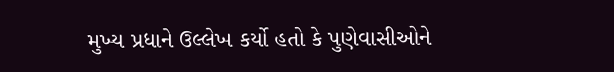મુખ્ય પ્રધાને ઉલ્લેખ કર્યો હતો કે પુણેવાસીઓને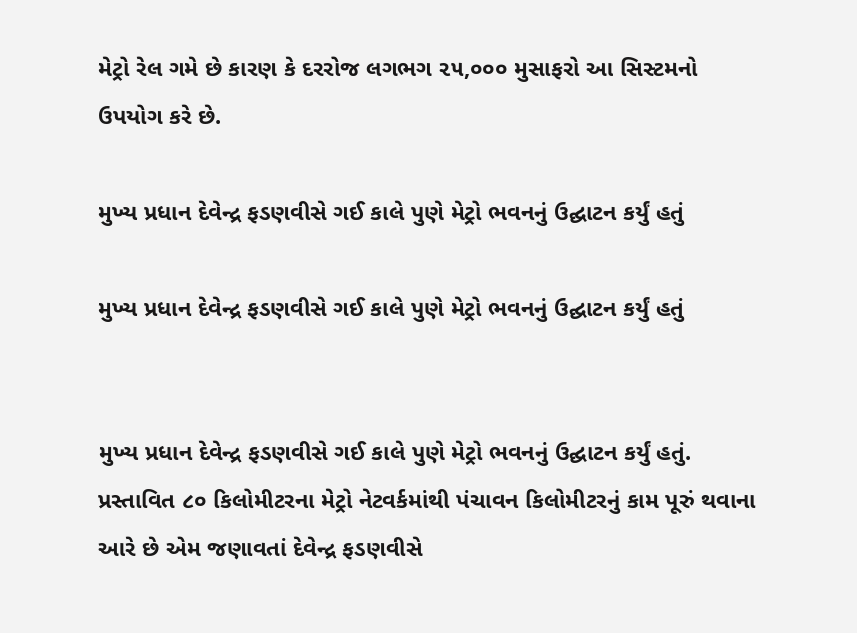મેટ્રો રેલ ગમે છે કારણ કે દરરોજ લગભગ ૨૫,૦૦૦ મુસાફરો આ સિસ્ટમનો ઉપયોગ કરે છે.

મુખ્ય પ્રધાન દેવેન્દ્ર ફડણવીસે ગઈ કાલે પુણે મેટ્રો ભવનનું ઉદ્ઘાટન કર્યું હતું

મુખ્ય પ્રધાન દેવેન્દ્ર ફડણવીસે ગઈ કાલે પુણે મેટ્રો ભવનનું ઉદ્ઘાટન કર્યું હતું


મુખ્ય પ્રધાન દેવેન્દ્ર ફડણવીસે ગઈ કાલે પુણે મેટ્રો ભવનનું ઉદ્ઘાટન કર્યું હતું. પ્રસ્તાવિત ૮૦ કિલોમીટરના મેટ્રો નેટવર્કમાંથી પંચાવન કિલોમીટરનું કામ પૂરું થવાના આરે છે એમ જણાવતાં દેવેન્દ્ર ફડણવીસે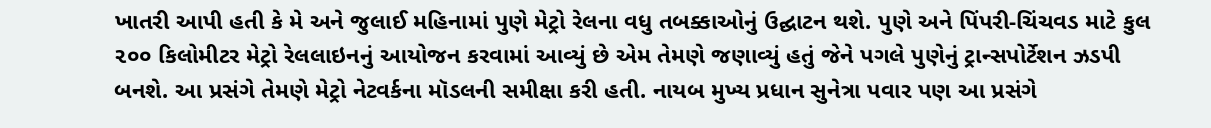ખાતરી આપી હતી કે મે અને જુલાઈ મહિનામાં પુણે મેટ્રો રેલના વધુ તબક્કાઓનું ઉદ્ઘાટન થશે. પુણે અને પિંપરી-ચિંચવડ માટે કુલ ૨૦૦ કિલોમીટર મેટ્રો રેલલાઇનનું આયોજન કરવામાં આવ્યું છે એમ તેમણે જણાવ્યું હતું જેને પગલે પુણેનું ટ્રાન્સપોર્ટેશન ઝડપી બનશે. આ પ્રસંગે તેમણે મેટ્રો નેટવર્કના મૉડલની સમીક્ષા કરી હતી. નાયબ મુખ્ય પ્રધાન સુનેત્રા પવાર પણ આ પ્રસંગે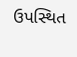ઉપસ્થિત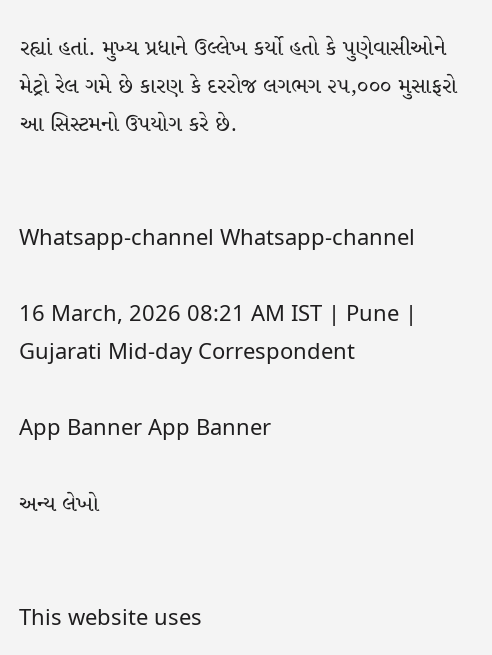રહ્યાં હતાં. મુખ્ય પ્રધાને ઉલ્લેખ કર્યો હતો કે પુણેવાસીઓને મેટ્રો રેલ ગમે છે કારણ કે દરરોજ લગભગ ૨૫,૦૦૦ મુસાફરો આ સિસ્ટમનો ઉપયોગ કરે છે.


Whatsapp-channel Whatsapp-channel

16 March, 2026 08:21 AM IST | Pune | Gujarati Mid-day Correspondent

App Banner App Banner

અન્ય લેખો


This website uses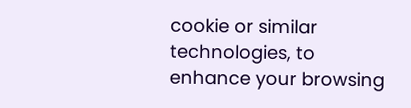cookie or similar technologies, to enhance your browsing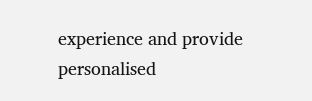experience and provide personalised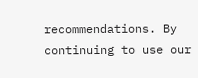recommendations. By continuing to use our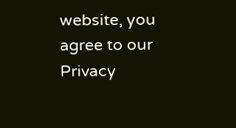website, you agree to our Privacy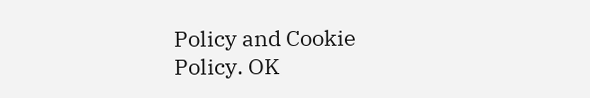Policy and Cookie Policy. OK